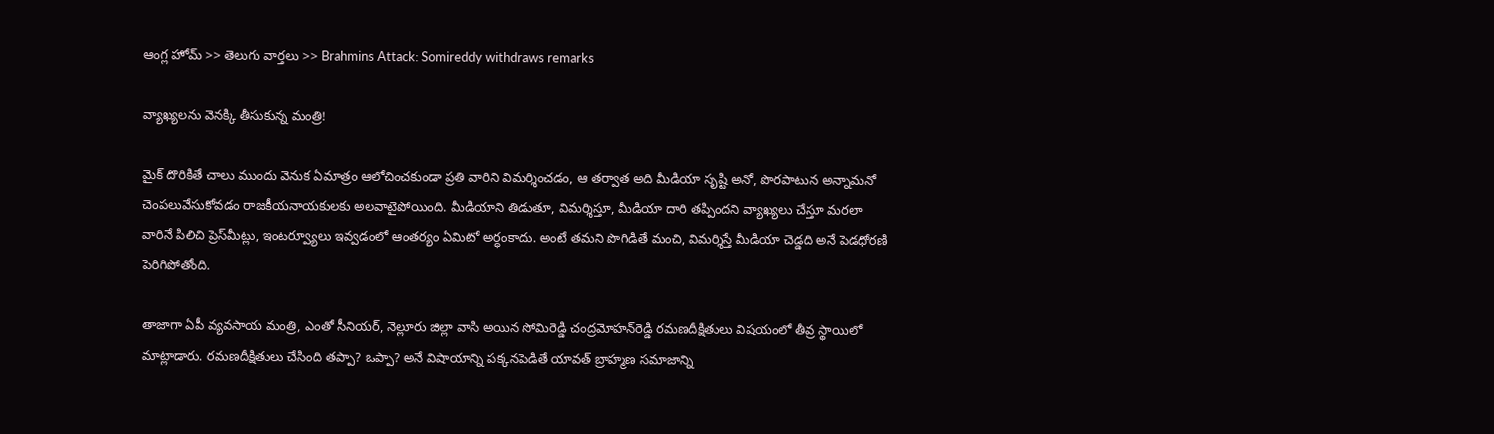ఆంగ్ల హోమ్ >> తెలుగు వార్తలు >> Brahmins Attack: Somireddy withdraws remarks

వ్యాఖ్యలను వెనక్కి తీసుకున్న మంత్రి!

మైక్‌ దొరికితే చాలు ముందు వెనుక ఏమాత్రం ఆలోచించకుండా ప్రతి వారిని విమర్శించడం, ఆ తర్వాత అది మీడియా సృష్టి అనో, పొరపాటున అన్నామనో చెంపలువేసుకోవడం రాజకీయనాయకులకు అలవాటైపోయింది. మీడియాని తిడుతూ, విమర్శిస్తూ, మీడియా దారి తప్పిందని వ్యాఖ్యలు చేస్తూ మరలా వారినే పిలిచి ప్రెస్‌మీట్లు, ఇంటర్వ్యూలు ఇవ్వడంలో ఆంతర్యం ఏమిటో అర్ధంకాదు. అంటే తమని పొగిడితే మంచి, విమర్శిస్తే మీడియా చెడ్డది అనే పెడధోరణి పెరిగిపోతోంది.

తాజాగా ఏపీ వ్యవసాయ మంత్రి, ఎంతో సీనియర్‌, నెల్లూరు జిల్లా వాసి అయిన సోమిరెడ్డి చంద్రమోహన్‌రెడ్డి రమణదీక్షితులు విషయంలో తీవ్ర స్థాయిలో మాట్లాడారు. రమణదీక్షితులు చేసింది తప్పా? ఒప్పా? అనే విషాయాన్ని పక్కనపెడితే యావత్‌ బ్రాహ్మణ సమాజాన్ని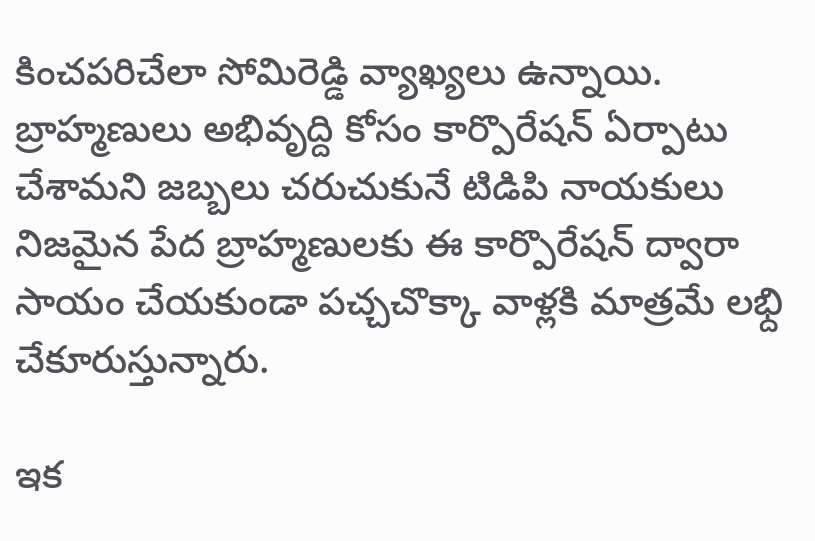కించపరిచేలా సోమిరెడ్డి వ్యాఖ్యలు ఉన్నాయి. బ్రాహ్మణులు అభివృద్ది కోసం కార్పొరేషన్‌ ఏర్పాటు చేశామని జబ్బలు చరుచుకునే టిడిపి నాయకులు నిజమైన పేద బ్రాహ్మణులకు ఈ కార్పొరేషన్‌ ద్వారా సాయం చేయకుండా పచ్చచొక్కా వాళ్లకి మాత్రమే లభ్ది చేకూరుస్తున్నారు.

ఇక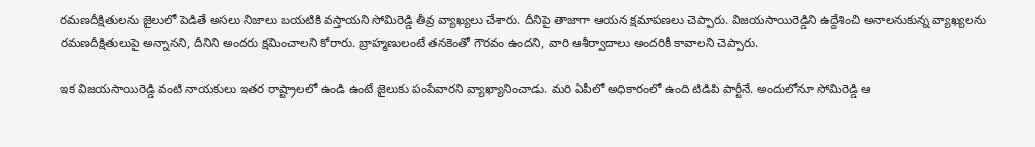రమణదీక్షితులను జైలులో పెడితే అసలు నిజాలు బయటికి వస్తాయని సోమిరెడ్డి తీవ్ర వ్యాఖ్యలు చేశారు. దీనిపై తాజాగా ఆయన క్షమాపణలు చెప్పారు. విజయసాయిరెడ్డిని ఉద్దేశించి అనాలనుకున్న వ్యాఖ్యలను రమణదీక్షితులుపై అన్నానని, దీనిని అందరు క్షమించాలని కోరారు. బ్రాహ్మణులంటే తనకెంతో గౌరవం ఉందని, వారి ఆశీర్వాదాలు అందరికీ కావాలని చెప్పారు.

ఇక విజయసాయిరెడ్డి వంటి నాయకులు ఇతర రాష్ట్రాలలో ఉండి ఉంటే జైలుకు పంపేవారని వ్యాఖ్యానించాడు. మరి ఏపీలో అధికారంలో ఉంది టిడిపి పార్టీనే. అందులోనూ సోమిరెడ్డి ఆ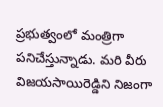ప్రభుత్వంలో మంత్రిగా పనిచేస్తున్నాడు. మరి వీరు విజయసాయిరెడ్డిని నిజంగా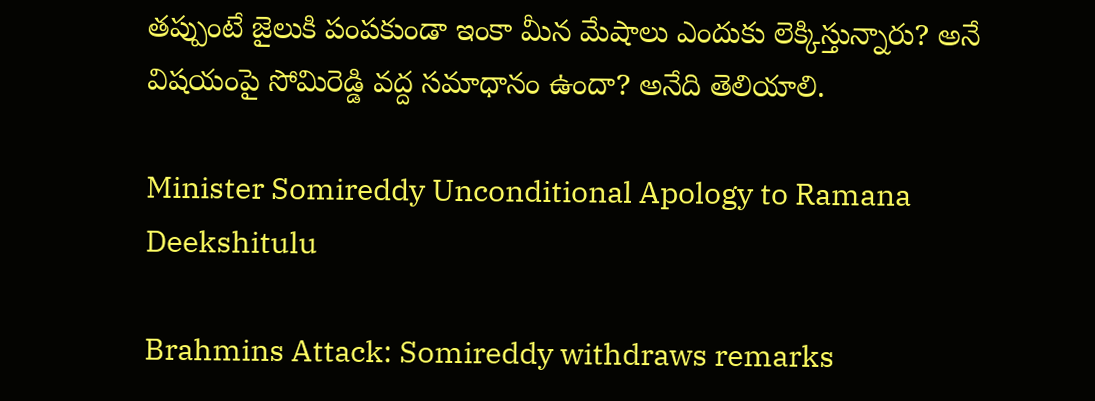తప్పుంటే జైలుకి పంపకుండా ఇంకా మీన మేషాలు ఎందుకు లెక్కిస్తున్నారు? అనే విషయంపై సోమిరెడ్డి వద్ద సమాధానం ఉందా? అనేది తెలియాలి.

Minister Somireddy Unconditional Apology to Ramana Deekshitulu

Brahmins Attack: Somireddy withdraws remarks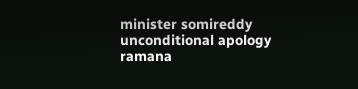minister somireddy
unconditional apology
ramana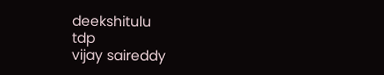deekshitulu
tdp
vijay saireddy